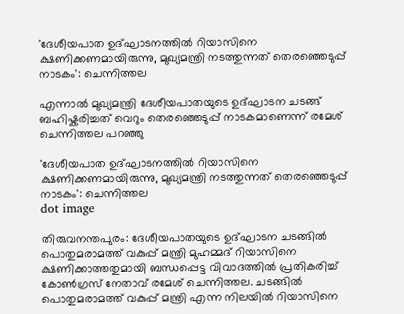'ദേശീയപാത ഉദ്ഘാടനത്തിൽ റിയാസിനെ ക്ഷണിക്കണമായിരുന്നു, മുഖ്യമന്ത്രി നടത്തുന്നത് തെരഞ്ഞെടുപ്പ് നാടകം': ചെന്നിത്തല

എന്നാൽ മുഖ്യമന്ത്രി ദേശീയപാതയുടെ ഉദ്ഘാടന ചടങ്ങ് ബഹിഷ്കരിച്ചത് വെറും തെരഞ്ഞെടുപ്പ് നാടകമാണെന്ന് രമേശ് ചെന്നിത്തല പറഞ്ഞു

'ദേശീയപാത ഉദ്ഘാടനത്തിൽ റിയാസിനെ ക്ഷണിക്കണമായിരുന്നു, മുഖ്യമന്ത്രി നടത്തുന്നത് തെരഞ്ഞെടുപ്പ് നാടകം': ചെന്നിത്തല
dot image

തിരുവനന്തപുരം: ദേശീയപാതയുടെ ഉദ്ഘാടന ചടങ്ങില്‍ പൊതുമരാമത്ത് വകുപ്പ് മന്ത്രി മുഹമ്മദ് റിയാസിനെ ക്ഷണിക്കാത്തതുമായി ബന്ധപ്പെട്ട വിവാദത്തില്‍ പ്രതികരിച്ച് കോൺഗ്രസ് നേതാവ് രമേശ് ചെന്നിത്തല. ചടങ്ങിൽ പൊതുമരാമത്ത് വകുപ്പ് മന്ത്രി എന്ന നിലയിൽ റിയാസിനെ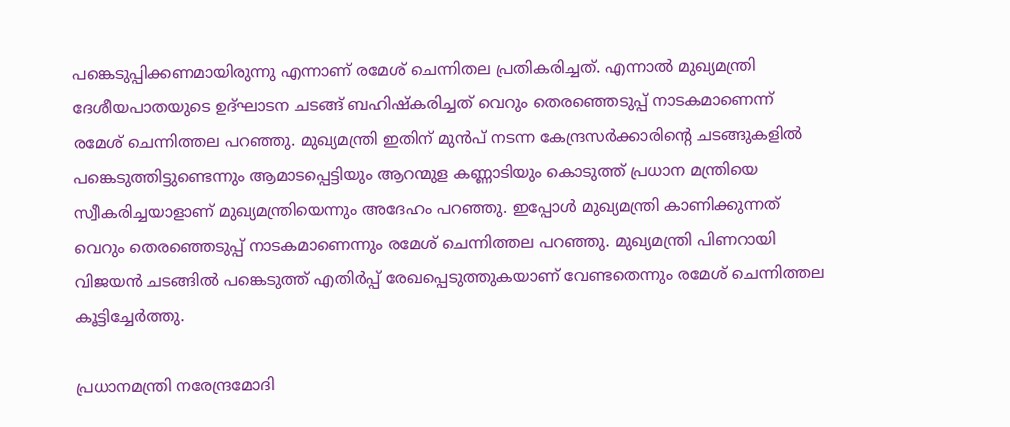പങ്കെടുപ്പിക്കണമായിരുന്നു എന്നാണ് രമേശ് ചെന്നിതല പ്രതികരിച്ചത്. എന്നാൽ മുഖ്യമന്ത്രി ദേശീയപാതയുടെ ഉദ്ഘാടന ചടങ്ങ് ബഹിഷ്കരിച്ചത് വെറും തെരഞ്ഞെടുപ്പ് നാടകമാണെന്ന് രമേശ് ചെന്നിത്തല പറഞ്ഞു. മുഖ്യമന്ത്രി ഇതിന് മുൻപ് നടന്ന കേന്ദ്രസർക്കാരിൻ്റെ ചടങ്ങുകളിൽ പങ്കെടുത്തിട്ടുണ്ടെന്നും ആമാടപ്പെട്ടിയും ആറന്മുള കണ്ണാടിയും കൊടുത്ത് പ്രധാന മന്ത്രിയെ സ്വീകരിച്ചയാളാണ് മുഖ്യമന്ത്രിയെന്നും അദേഹം പറഞ്ഞു. ഇപ്പോൾ മുഖ്യമന്ത്രി കാണിക്കുന്നത് വെറും തെരഞ്ഞെടുപ്പ് നാടകമാണെന്നും രമേശ് ചെന്നിത്തല പറഞ്ഞു. മുഖ്യമന്ത്രി പിണറായി വിജയൻ ചടങ്ങിൽ പങ്കെടുത്ത് എതിർപ്പ് രേഖപ്പെടുത്തുകയാണ് വേണ്ടതെന്നും രമേശ് ചെന്നിത്തല കൂട്ടിച്ചേർത്തു.

പ്രധാനമന്ത്രി നരേന്ദ്രമോദി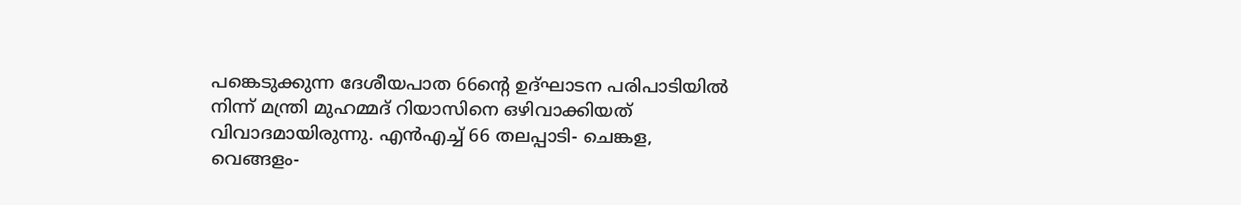പങ്കെടുക്കുന്ന ദേശീയപാത 66ന്റെ ഉദ്ഘാടന പരിപാടിയില്‍ നിന്ന് മന്ത്രി മുഹമ്മദ് റിയാസിനെ ഒഴിവാക്കിയത് വിവാദമായിരുന്നു. എന്‍എച്ച് 66 തലപ്പാടി- ചെങ്കള, വെങ്ങളം-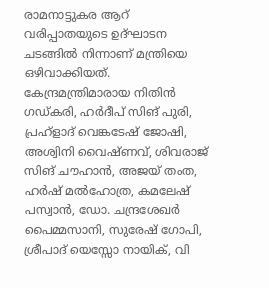രാമനാട്ടുകര ആറ് വരിപ്പാതയുടെ ഉദ്ഘാടന ചടങ്ങില്‍ നിന്നാണ് മന്ത്രിയെ ഒഴിവാക്കിയത്. കേന്ദ്രമന്ത്രിമാരായ നിതിന്‍ ഗഡ്കരി, ഹര്‍ദീപ് സിങ് പുരി, പ്രഹ്ളാദ് വെങ്കടേഷ് ജോഷി, അശ്വിനി വൈഷ്ണവ്, ശിവരാജ് സിങ് ചൗഹാന്‍, അജയ് തംത, ഹര്‍ഷ് മല്‍ഹോത്ര, കമലേഷ് പസ്വാന്‍, ഡോ. ചന്ദ്രശേഖര്‍ പൈമ്മസാനി, സുരേഷ് ഗോപി, ശ്രീപാദ് യെസ്സോ നായിക്, വി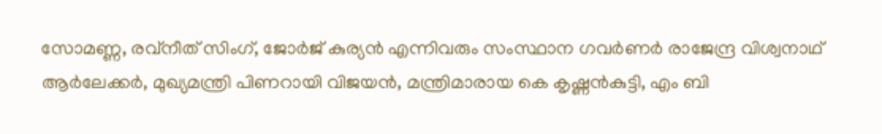സോമണ്ണ, രവ്നീത് സിംഗ്, ജോര്‍ജ് കുര്യന്‍ എന്നിവരും സംസ്ഥാന ഗവര്‍ണര്‍ രാജേന്ദ്ര വിശ്വനാഥ് ആര്‍ലേക്കര്‍, മുഖ്യമന്ത്രി പിണറായി വിജയന്‍, മന്ത്രിമാരായ കെ കൃഷ്ണന്‍കുട്ടി, എം ബി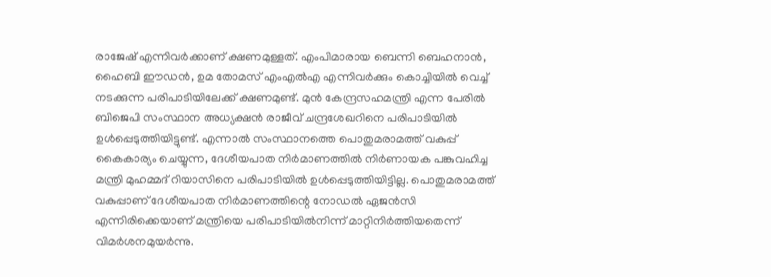രാജേഷ് എന്നിവര്‍ക്കാണ് ക്ഷണമുള്ളത്. എംപിമാരായ ബെന്നി ബെഹനാന്‍, ഹൈബി ഈഡന്‍, ഉമ തോമസ് എംഎല്‍എ എന്നിവര്‍ക്കും കൊച്ചിയില്‍ വെച്ച് നടക്കുന്ന പരിപാടിയിലേക്ക് ക്ഷണമുണ്ട്. മുന്‍ കേന്ദ്രസഹമന്ത്രി എന്ന പേരില്‍ ബിജെപി സംസ്ഥാന അധ്യക്ഷന്‍ രാജീവ് ചന്ദ്രശേഖറിനെ പരിപാടിയില്‍ ഉള്‍പ്പെടുത്തിയിട്ടുണ്ട്. എന്നാല്‍ സംസ്ഥാനത്തെ പൊതുമരാമത്ത് വകുപ്പ് കൈകാര്യം ചെയ്യുന്ന, ദേശീയപാത നിര്‍മാണത്തില്‍ നിര്‍ണായക പങ്കുവഹിച്ച മന്ത്രി മുഹമ്മദ് റിയാസിനെ പരിപാടിയില്‍ ഉള്‍പ്പെടുത്തിയിട്ടില്ല. പൊതുമരാമത്ത് വകുപ്പാണ് ദേശീയപാത നിര്‍മാണത്തിന്റെ നോഡല്‍ ഏജന്‍സി എന്നിരിക്കെയാണ് മന്ത്രിയെ പരിപാടിയില്‍നിന്ന് മാറ്റിനിര്‍ത്തിയതെന്ന് വിമര്‍ശനമുയര്‍ന്നു.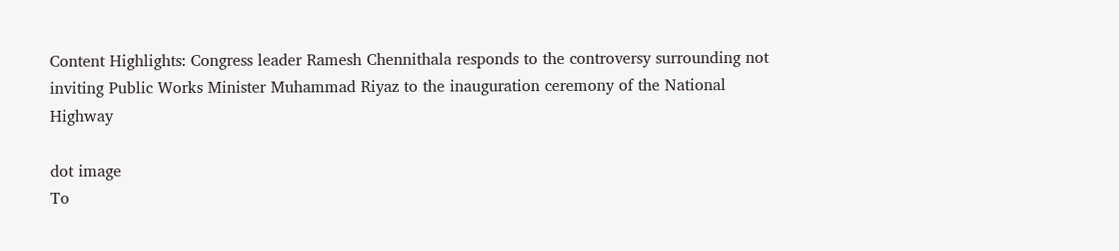Content Highlights: Congress leader Ramesh Chennithala responds to the controversy surrounding not inviting Public Works Minister Muhammad Riyaz to the inauguration ceremony of the National Highway

dot image
To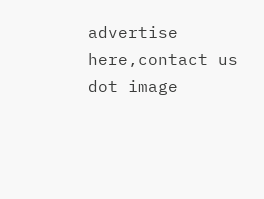advertise here,contact us
dot image